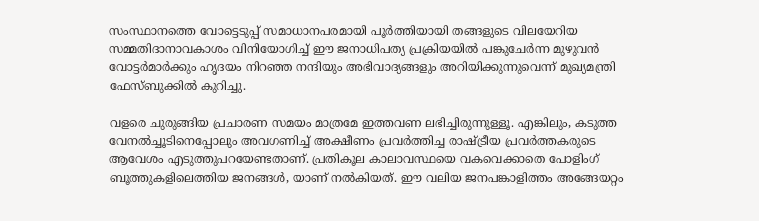സംസ്ഥാനത്തെ വോട്ടെടുപ്പ് സമാധാനപരമായി പൂർത്തിയായി തങ്ങളുടെ വിലയേറിയ സമ്മതിദാനാവകാശം വിനിയോഗിച്ച്‌ ഈ ജനാധിപത്യ പ്രക്രിയയില്‍ പങ്കുചേർന്ന മുഴുവൻ വോട്ടർമാർക്കും ഹൃദയം നിറഞ്ഞ നന്ദിയും അഭിവാദ്യങ്ങളും അറിയിക്കുന്നുവെന്ന് മുഖ്യമന്ത്രി ഫേസ്ബുക്കില്‍ കുറിച്ചു.

വളരെ ചുരുങ്ങിയ പ്രചാരണ സമയം മാത്രമേ ഇത്തവണ ലഭിച്ചിരുന്നുള്ളൂ. എങ്കിലും, കടുത്ത വേനല്‍ച്ചൂടിനെപ്പോലും അവഗണിച്ച്‌ അക്ഷീണം പ്രവർത്തിച്ച രാഷ്ട്രീയ പ്രവർത്തകരുടെ ആവേശം എടുത്തുപറയേണ്ടതാണ്. പ്രതികൂല കാലാവസ്ഥയെ വകവെക്കാതെ പോളിംഗ് ബൂത്തുകളിലെത്തിയ ജനങ്ങള്‍, യാണ് നല്‍കിയത്. ഈ വലിയ ജനപങ്കാളിത്തം അങ്ങേയറ്റം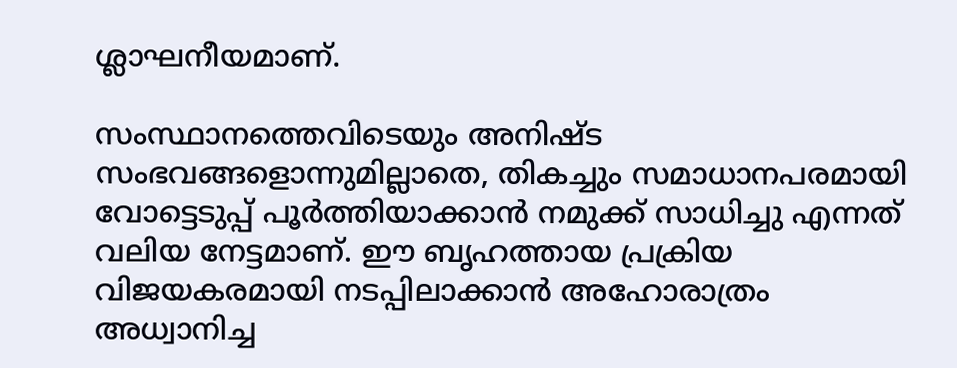ശ്ലാഘനീയമാണ്.

സംസ്ഥാനത്തെവിടെയും അനിഷ്ട സംഭവങ്ങളൊന്നുമില്ലാതെ, തികച്ചും സമാധാനപരമായി വോട്ടെടുപ്പ് പൂർത്തിയാക്കാൻ നമുക്ക് സാധിച്ചു എന്നത് വലിയ നേട്ടമാണ്. ഈ ബൃഹത്തായ പ്രക്രിയ വിജയകരമായി നടപ്പിലാക്കാൻ അഹോരാത്രം അധ്വാനിച്ച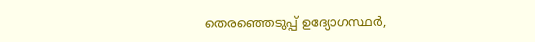തെരഞ്ഞെടുപ്പ് ഉദ്യോഗസ്ഥർ,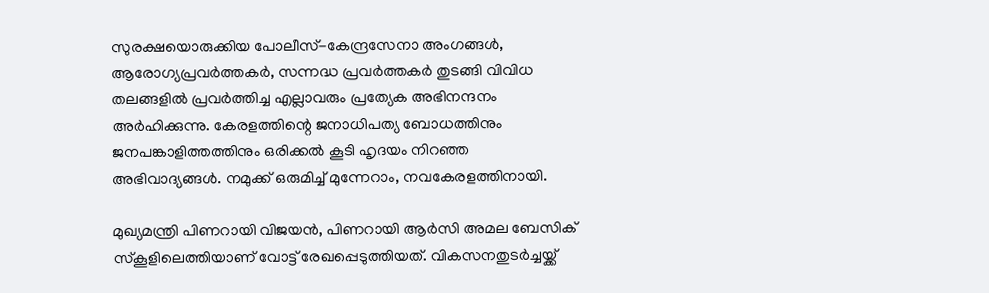സുരക്ഷയൊരുക്കിയ പോലീസ്-കേന്ദ്രസേനാ അംഗങ്ങള്‍, ആരോഗ്യപ്രവർത്തകർ, സന്നദ്ധ പ്രവർത്തകർ തുടങ്ങി വിവിധ തലങ്ങളില്‍ പ്രവർത്തിച്ച എല്ലാവരും പ്രത്യേക അഭിനന്ദനം അർഹിക്കുന്നു. കേരളത്തിന്റെ ജനാധിപത്യ ബോധത്തിനും ജനപങ്കാളിത്തത്തിനും ഒരിക്കല്‍ കൂടി ഹൃദയം നിറഞ്ഞ അഭിവാദ്യങ്ങള്‍. നമുക്ക് ഒരുമിച്ച്‌ മുന്നേറാം, നവകേരളത്തിനായി.

മുഖ്യമന്ത്രി പിണറായി വിജയൻ, പിണറായി ആർസി അമല ബേസിക് സ്കൂളിലെത്തിയാണ് വോട്ട് രേഖപ്പെടുത്തിയത്. വികസനതുടർച്ചയ്ക്ക്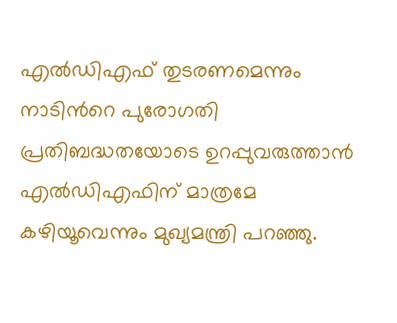എല്‍ഡിഎഫ് തുടരണമെന്നും നാടിന്‍റെ പുരോഗതി പ്രതിബദ്ധതയോടെ ഉറപ്പുവരുത്താൻ എല്‍ഡിഎഫിന് മാത്രമേ കഴിയൂവെന്നും മുഖ്യമന്ത്രി പറഞ്ഞു.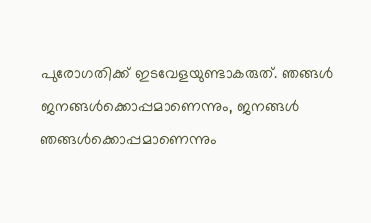പുരോഗതിക്ക് ഇടവേളയുണ്ടാകരുത്. ഞങ്ങള്‍ ജനങ്ങള്‍ക്കൊപ്പമാണെന്നും, ജനങ്ങള്‍ ഞങ്ങള്‍ക്കൊപ്പമാണെന്നും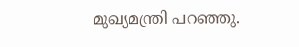മുഖ്യമന്ത്രി പറഞ്ഞു.